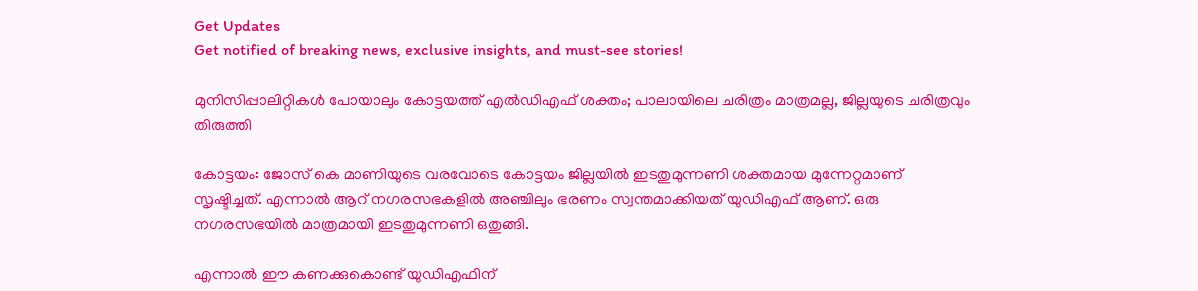Get Updates
Get notified of breaking news, exclusive insights, and must-see stories!

മുനിസിപ്പാലിറ്റികൾ പോയാലും കോട്ടയത്ത് എൽഡിഎഫ് ശക്തം; പാലായിലെ ചരിത്രം മാത്രമല്ല, ജില്ലയുടെ ചരിത്രവും തിരുത്തി

കോട്ടയം: ജോസ് കെ മാണിയുടെ വരവോടെ കോട്ടയം ജില്ലയില്‍ ഇടതുമുന്നണി ശക്തമായ മുന്നേറ്റമാണ് സൃഷ്ടിച്ചത്. എന്നാല്‍ ആറ് നഗരസഭകളില്‍ അഞ്ചിലും ഭരണം സ്വന്തമാക്കിയത് യുഡിഎഫ് ആണ്. ഒരു നഗരസഭയില്‍ മാത്രമായി ഇടതുമുന്നണി ഒതുങ്ങി.

എന്നാല്‍ ഈ കണക്കുകൊണ്ട് യുഡിഎഫിന്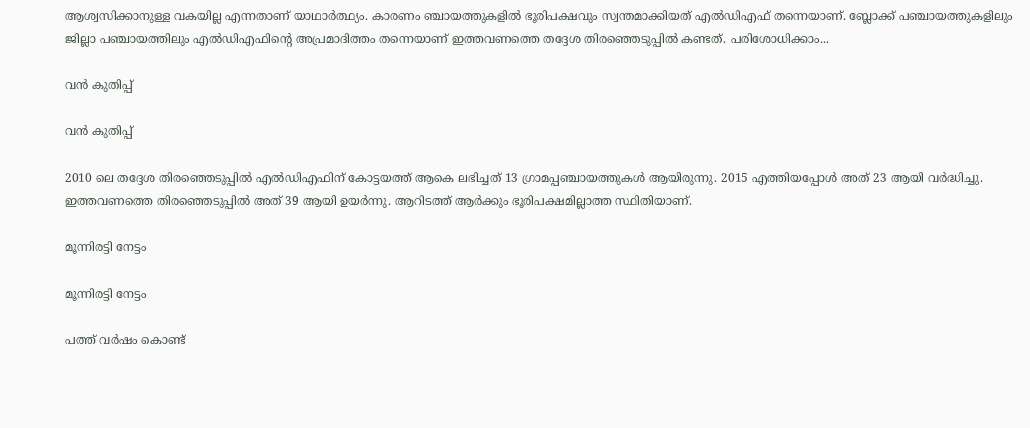ആശ്വസിക്കാനുള്ള വകയില്ല എന്നതാണ് യാഥാര്‍ത്ഥ്യം. കാരണം ഞ്ചായത്തുകളില്‍ ഭൂരിപക്ഷവും സ്വന്തമാക്കിയത് എല്‍ഡിഎഫ് തന്നെയാണ്. ബ്ലോക്ക് പഞ്ചായത്തുകളിലും ജില്ലാ പഞ്ചായത്തിലും എല്‍ഡിഎഫിന്റെ അപ്രമാദിത്തം തന്നെയാണ് ഇത്തവണത്തെ തദ്ദേശ തിരഞ്ഞെടുപ്പില്‍ കണ്ടത്. പരിശോധിക്കാം...

വന്‍ കുതിപ്പ്

വന്‍ കുതിപ്പ്

2010 ലെ തദ്ദേശ തിരഞ്ഞെടുപ്പില്‍ എല്‍ഡിഎഫിന് കോട്ടയത്ത് ആകെ ലഭിച്ചത് 13 ഗ്രാമപ്പഞ്ചായത്തുകള്‍ ആയിരുന്നു. 2015 എത്തിയപ്പോള്‍ അത് 23 ആയി വര്‍ദ്ധിച്ചു. ഇത്തവണത്തെ തിരഞ്ഞെടുപ്പില്‍ അത് 39 ആയി ഉയര്‍ന്നു. ആറിടത്ത് ആര്‍ക്കും ഭൂരിപക്ഷമില്ലാത്ത സ്ഥിതിയാണ്.

മൂന്നിരട്ടി നേട്ടം

മൂന്നിരട്ടി നേട്ടം

പത്ത് വര്‍ഷം കൊണ്ട്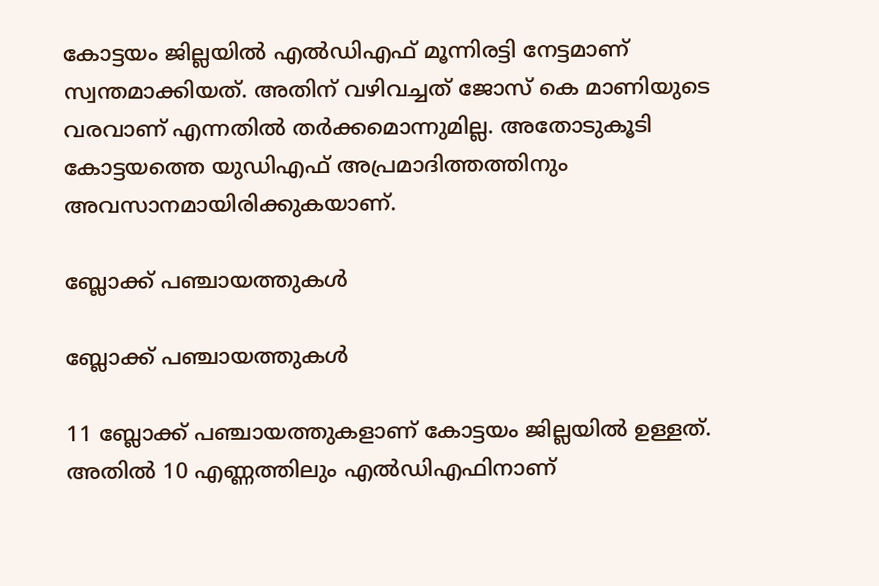കോട്ടയം ജില്ലയില്‍ എല്‍ഡിഎഫ് മൂന്നിരട്ടി നേട്ടമാണ് സ്വന്തമാക്കിയത്. അതിന് വഴിവച്ചത് ജോസ് കെ മാണിയുടെ വരവാണ് എന്നതില്‍ തര്‍ക്കമൊന്നുമില്ല. അതോടുകൂടി കോട്ടയത്തെ യുഡിഎഫ് അപ്രമാദിത്തത്തിനും അവസാനമായിരിക്കുകയാണ്.

ബ്ലോക്ക് പഞ്ചായത്തുകള്‍

ബ്ലോക്ക് പഞ്ചായത്തുകള്‍

11 ബ്ലോക്ക് പഞ്ചായത്തുകളാണ് കോട്ടയം ജില്ലയില്‍ ഉള്ളത്. അതില്‍ 10 എണ്ണത്തിലും എല്‍ഡിഎഫിനാണ്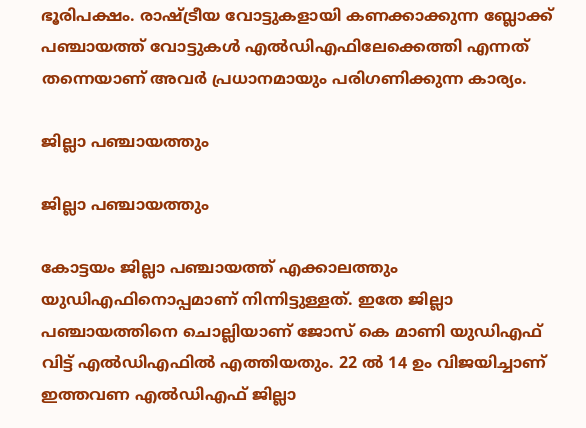ഭൂരിപക്ഷം. രാഷ്ട്രീയ വോട്ടുകളായി കണക്കാക്കുന്ന ബ്ലോക്ക് പഞ്ചായത്ത് വോട്ടുകള്‍ എല്‍ഡിഎഫിലേക്കെത്തി എന്നത് തന്നെയാണ് അവര്‍ പ്രധാനമായും പരിഗണിക്കുന്ന കാര്യം.

ജില്ലാ പഞ്ചായത്തും

ജില്ലാ പഞ്ചായത്തും

കോട്ടയം ജില്ലാ പഞ്ചായത്ത് എക്കാലത്തും യുഡിഎഫിനൊപ്പമാണ് നിന്നിട്ടുള്ളത്. ഇതേ ജില്ലാ പഞ്ചായത്തിനെ ചൊല്ലിയാണ് ജോസ് കെ മാണി യുഡിഎഫ് വിട്ട് എല്‍ഡിഎഫില്‍ എത്തിയതും. 22 ല്‍ 14 ഉം വിജയിച്ചാണ് ഇത്തവണ എല്‍ഡിഎഫ് ജില്ലാ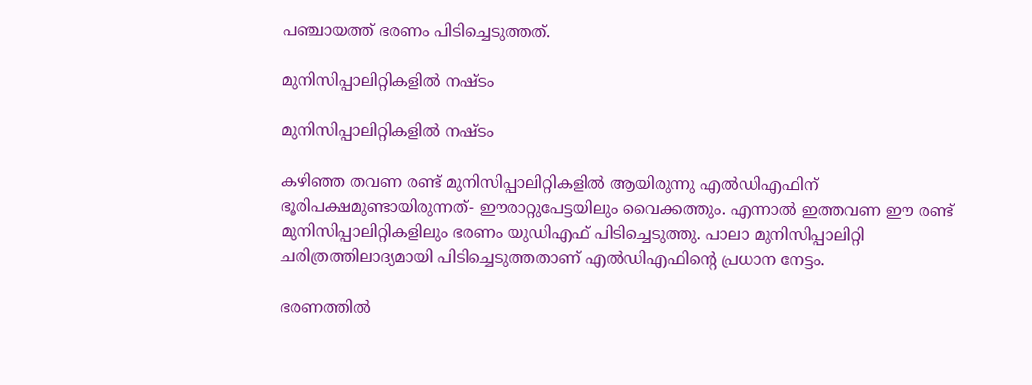പഞ്ചായത്ത് ഭരണം പിടിച്ചെടുത്തത്.

മുനിസിപ്പാലിറ്റികളില്‍ നഷ്ടം

മുനിസിപ്പാലിറ്റികളില്‍ നഷ്ടം

കഴിഞ്ഞ തവണ രണ്ട് മുനിസിപ്പാലിറ്റികളില്‍ ആയിരുന്നു എല്‍ഡിഎഫിന് ഭൂരിപക്ഷമുണ്ടായിരുന്നത്- ഈരാറ്റുപേട്ടയിലും വൈക്കത്തും. എന്നാല്‍ ഇത്തവണ ഈ രണ്ട് മുനിസിപ്പാലിറ്റികളിലും ഭരണം യുഡിഎഫ് പിടിച്ചെടുത്തു. പാലാ മുനിസിപ്പാലിറ്റി ചരിത്രത്തിലാദ്യമായി പിടിച്ചെടുത്തതാണ് എല്‍ഡിഎഫിന്റെ പ്രധാന നേട്ടം.

ഭരണത്തില്‍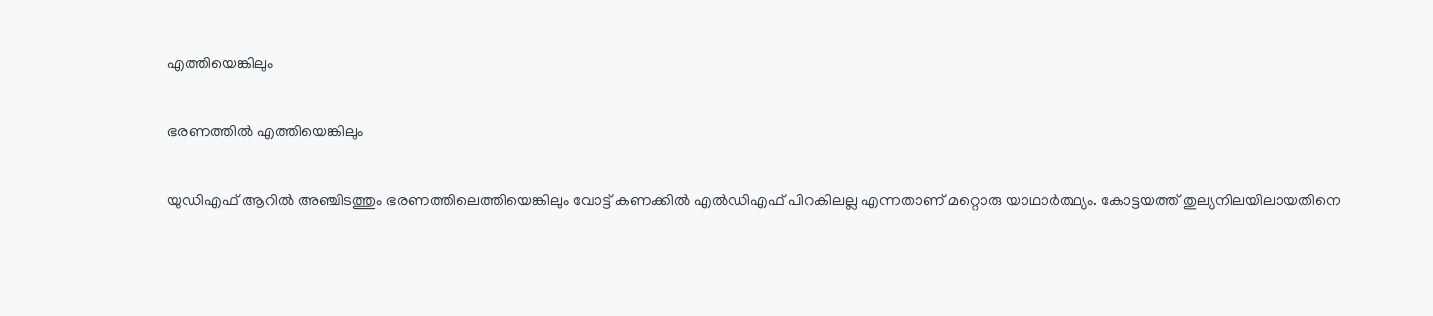എത്തിയെങ്കിലും

ഭരണത്തില്‍ എത്തിയെങ്കിലും

യുഡിഎഫ് ആറില്‍ അഞ്ചിടത്തും ഭരണത്തിലെത്തിയെങ്കിലും വോട്ട് കണക്കില്‍ എല്‍ഡിഎഫ് പിറകിലല്ല എന്നതാണ് മറ്റൊരു യാഥാര്‍ത്ഥ്യം. കോട്ടയത്ത് തുല്യനിലയിലായതിനെ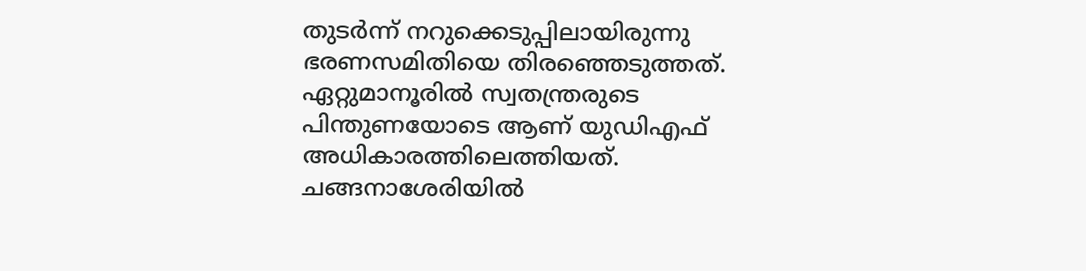തുടര്‍ന്ന് നറുക്കെടുപ്പിലായിരുന്നു ഭരണസമിതിയെ തിരഞ്ഞെടുത്തത്. ഏറ്റുമാനൂരില്‍ സ്വതന്ത്രരുടെ പിന്തുണയോടെ ആണ് യുഡിഎഫ് അധികാരത്തിലെത്തിയത്. ചങ്ങനാശേരിയില്‍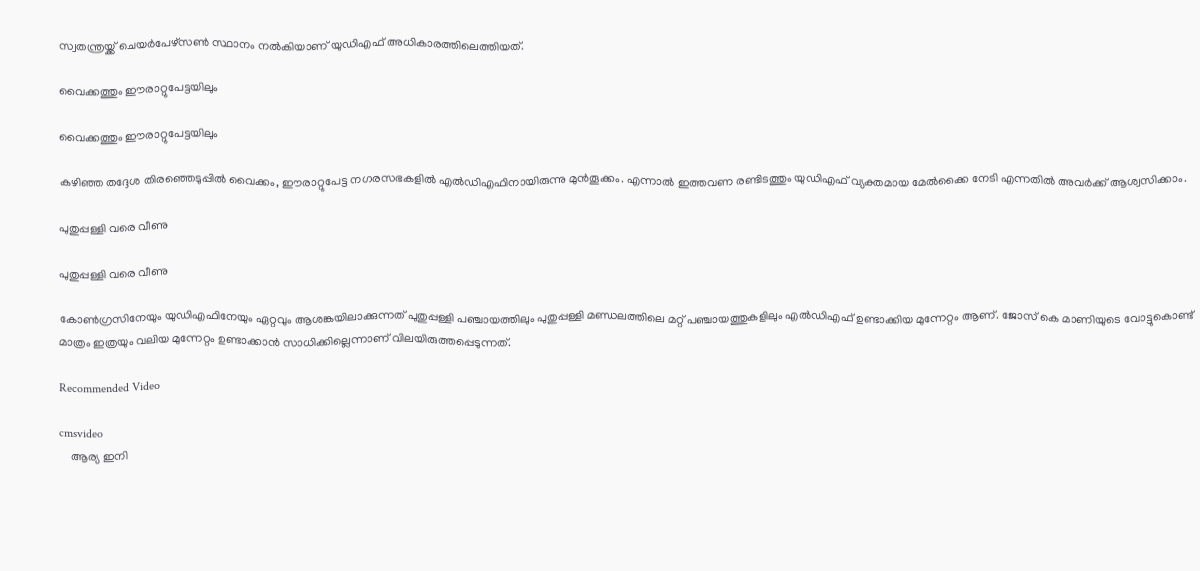സ്വതന്ത്രയ്ക്ക് ചെയര്‍പേഴ്‌സണ്‍ സ്ഥാനം നല്‍കിയാണ് യുഡിഎഫ് അധികാരത്തിലെത്തിയത്.

വൈക്കത്തും ഈരാറ്റുപേട്ടയിലും

വൈക്കത്തും ഈരാറ്റുപേട്ടയിലും

കഴിഞ്ഞ തദ്ദേശ തിരഞ്ഞെടുപ്പില്‍ വൈക്കം, ഈരാറ്റുപേട്ട നഗരസഭകളില്‍ എല്‍ഡിഎഫിനായിരുന്നു മുന്‍തൂക്കം. എന്നാല്‍ ഇത്തവണ രണ്ടിടത്തും യുഡിഎഫ് വ്യക്തമായ മേല്‍ക്കൈ നേടി എന്നതില്‍ അവര്‍ക്ക് ആശ്വസിക്കാം.

പുതുപ്പള്ളി വരെ വീണു

പുതുപ്പള്ളി വരെ വീണു

കോണ്‍ഗ്രസിനേയും യുഡിഎഫിനേയും ഏറ്റവും ആശങ്കയിലാക്കുന്നത് പുതുപ്പള്ളി പഞ്ചായത്തിലും പുതുപ്പള്ളി മണ്ഡലത്തിലെ മറ്റ് പഞ്ചായത്തുകളിലും എല്‍ഡിഎഫ് ഉണ്ടാക്കിയ മുന്നേറ്റം ആണ്. ജോസ് കെ മാണിയുടെ വോട്ടുകൊണ്ട് മാത്രം ഇത്രയും വലിയ മുന്നേറ്റം ഉണ്ടാക്കാന്‍ സാധിക്കില്ലെന്നാണ് വിലയിരുത്തപ്പെടുന്നത്.

Recommended Video

cmsvideo
    ആര്യ ഇനി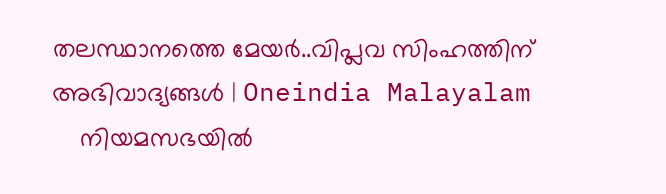തലസ്ഥാനത്തെ മേയർ..വിപ്ലവ സിംഹത്തിന് അഭിവാദ്യങ്ങൾ | Oneindia Malayalam
    നിയമസഭയില്‍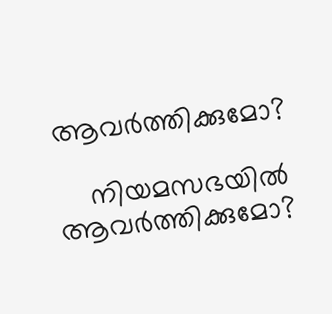ആവര്‍ത്തിക്കുമോ?

    നിയമസഭയില്‍ ആവര്‍ത്തിക്കുമോ?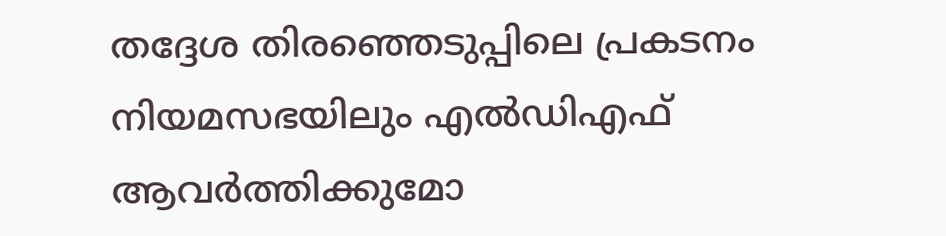തദ്ദേശ തിരഞ്ഞെടുപ്പിലെ പ്രകടനം നിയമസഭയിലും എല്‍ഡിഎഫ് ആവര്‍ത്തിക്കുമോ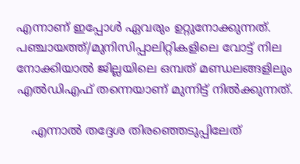എന്നാണ് ഇപ്പോള്‍ ഏവരും ഉറ്റുനോക്കുന്നത്. പഞ്ചായത്ത്/മുനിസിപ്പാലിറ്റികളിലെ വോട്ട് നില നോക്കിയാല്‍ ജില്ലയിലെ ഒമ്പത് മണ്ഡലങ്ങളിലും എല്‍ഡിഎഫ് തന്നെയാണ് മുന്നിട്ട് നില്‍ക്കുന്നത്.

    എന്നാല്‍ തദ്ദേശ തിരഞ്ഞെടുപ്പിലേത്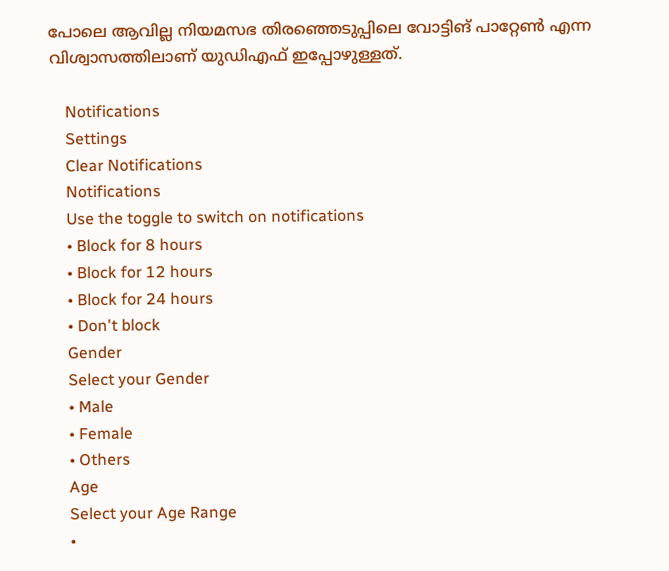പോലെ ആവില്ല നിയമസഭ തിരഞ്ഞെടുപ്പിലെ വോട്ടിങ് പാറ്റേണ്‍ എന്ന വിശ്വാസത്തിലാണ് യുഡിഎഫ് ഇപ്പോഴുള്ളത്.

    Notifications
    Settings
    Clear Notifications
    Notifications
    Use the toggle to switch on notifications
    • Block for 8 hours
    • Block for 12 hours
    • Block for 24 hours
    • Don't block
    Gender
    Select your Gender
    • Male
    • Female
    • Others
    Age
    Select your Age Range
    •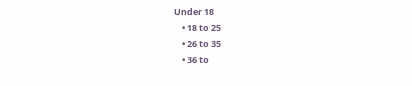Under 18
    • 18 to 25
    • 26 to 35
    • 36 to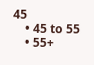45
    • 45 to 55
    • 55+